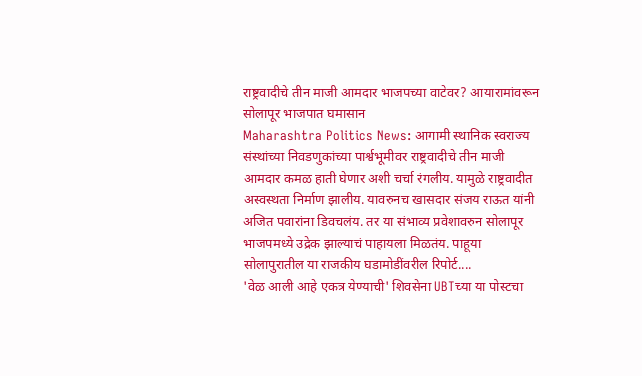राष्ट्रवादीचे तीन माजी आमदार भाजपच्या वाटेवर? आयारामांवरून सोलापूर भाजपात घमासान
Maharashtra Politics News: आगामी स्थानिक स्वराज्य संस्थांच्या निवडणुकांच्या पार्श्वभूमीवर राष्ट्रवादीचे तीन माजी आमदार कमळ हाती घेणार अशी चर्चा रंगलीय. यामुळे राष्ट्रवादीत अस्वस्थता निर्माण झालीय. यावरुनच खासदार संजय राऊत यांनी अजित पवारांना डिवचलंय. तर या संभाव्य प्रवेशावरुन सोलापूर भाजपमध्ये उद्रेक झाल्याचं पाहायला मिळतंय. पाहूया सोलापुरातील या राजकीय घडामोडींवरील रिपोर्ट....
'वेळ आली आहे एकत्र येण्याची' शिवसेना UBTच्या या पोस्टचा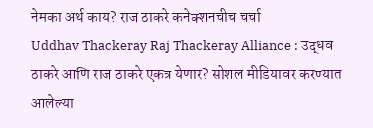नेमका अर्थ काय? राज ठाकरे कनेक्शनचीच चर्चा
Uddhav Thackeray Raj Thackeray Alliance : उद्धव ठाकरे आणि राज ठाकरे एकत्र येणार? सोशल मीडियावर करण्यात आलेल्या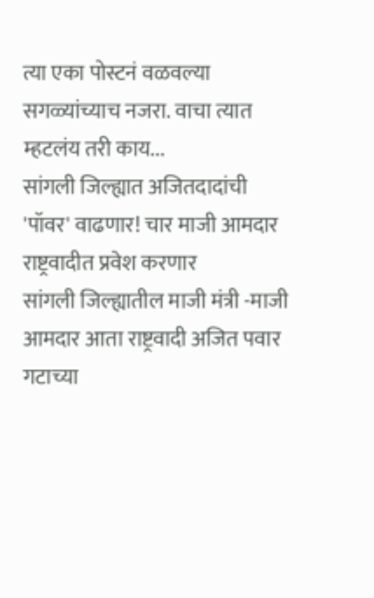त्या एका पोस्टनं वळवल्या सगळ्यांच्याच नजरा. वाचा त्यात म्हटलंय तरी काय...
सांगली जिल्ह्यात अजितदादांची 'पॉवर' वाढणार! चार माजी आमदार राष्ट्रवादीत प्रवेश करणार
सांगली जिल्ह्यातील माजी मंत्री -माजी आमदार आता राष्ट्रवादी अजित पवार गटाच्या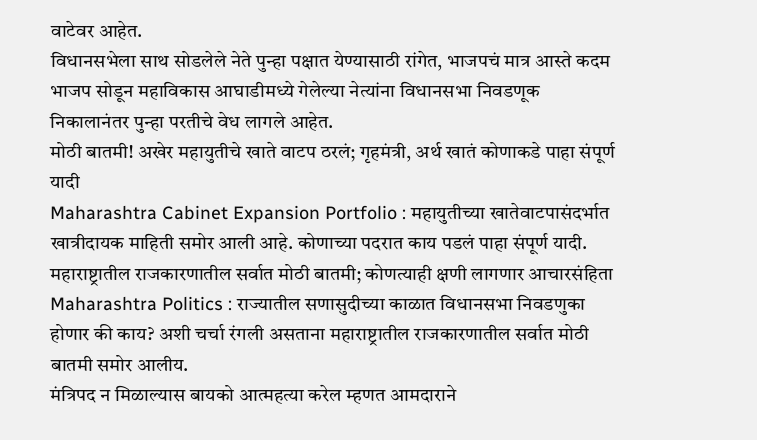वाटेवर आहेत.
विधानसभेला साथ सोडलेले नेते पुन्हा पक्षात येण्यासाठी रांगेत, भाजपचं मात्र आस्ते कदम
भाजप सोडून महाविकास आघाडीमध्ये गेलेल्या नेत्यांना विधानसभा निवडणूक निकालानंतर पुन्हा परतीचे वेध लागले आहेत.
मोठी बातमी! अखेर महायुतीचे खाते वाटप ठरलं; गृहमंत्री, अर्थ खातं कोणाकडे पाहा संपूर्ण यादी
Maharashtra Cabinet Expansion Portfolio : महायुतीच्या खातेवाटपासंदर्भात खात्रीदायक माहिती समोर आली आहे. कोणाच्या पदरात काय पडलं पाहा संपूर्ण यादी.
महाराष्ट्रातील राजकारणातील सर्वात मोठी बातमी; कोणत्याही क्षणी लागणार आचारसंहिता
Maharashtra Politics : राज्यातील सणासुदीच्या काळात विधानसभा निवडणुका होणार की काय? अशी चर्चा रंगली असताना महाराष्ट्रातील राजकारणातील सर्वात मोठी बातमी समोर आलीय.
मंत्रिपद न मिळाल्यास बायको आत्महत्या करेल म्हणत आमदाराने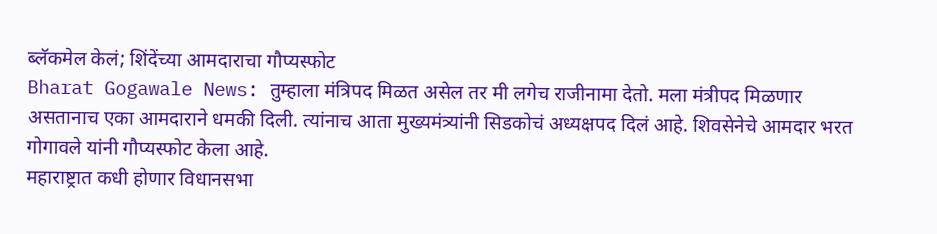ब्लॅकमेल केलं; शिंदेंच्या आमदाराचा गौप्यस्फोट
Bharat Gogawale News: तुम्हाला मंत्रिपद मिळत असेल तर मी लगेच राजीनामा देतो. मला मंत्रीपद मिळणार असतानाच एका आमदाराने धमकी दिली. त्यांनाच आता मुख्यमंत्र्यांनी सिडकोचं अध्यक्षपद दिलं आहे. शिवसेनेचे आमदार भरत गोगावले यांनी गौप्यस्फोट केला आहे.
महाराष्ट्रात कधी होणार विधानसभा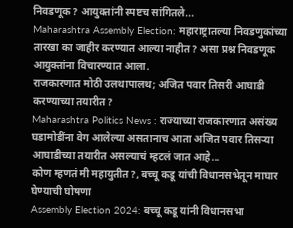निवडणूक? आयुक्तांनी स्पष्टच सांगितले...
Maharashtra Assembly Election: महाराष्ट्रातल्या निवडणुकांच्या तारखा का जाहीर करण्यात आल्या नाहीत? असा प्रश्न निवडणूक आयुक्तांना विचारण्यात आला.
राजकारणात मोठी उलथापालथ; अजित पवार तिसरी आघाडी करण्याच्या तयारीत?
Maharashtra Politics News : राज्याच्या राजकारणात असंख्य घडामोडींना वेग आलेल्या असतानाच आता अजित पवार तिसऱ्या आघाडीच्या तयारीत असल्याचं म्हटलं जात आहे...
कोण म्हणतं मी महायुतीत?, बच्चू कडू यांची विधानसभेतून माघार घेण्याची घोषणा
Assembly Election 2024: बच्चू कडू यांनी विधानसभा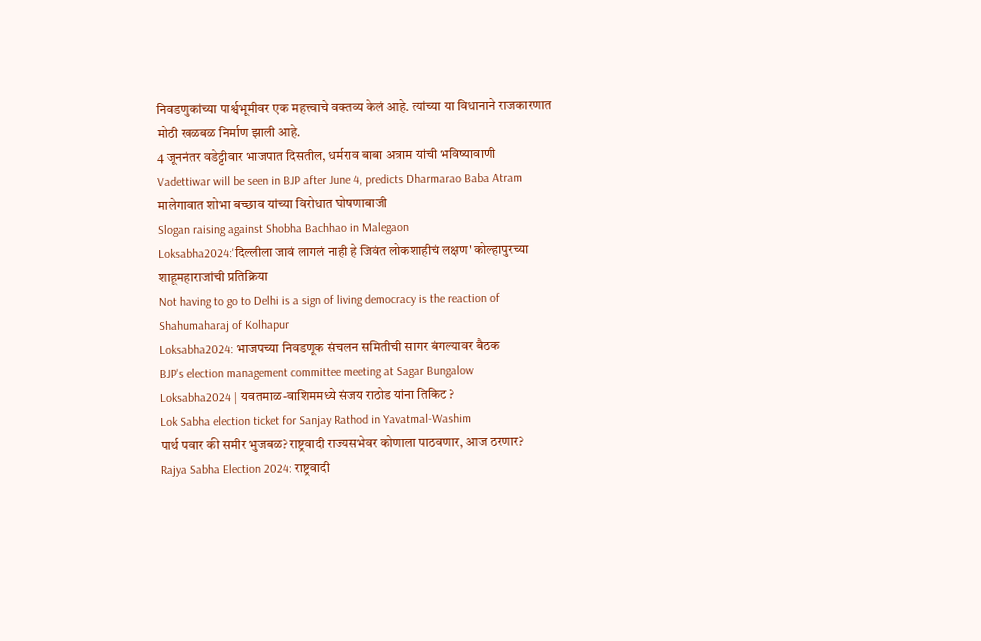निवडणुकांच्या पार्श्वभूमीवर एक महत्त्वाचे वक्तव्य केलं आहे. त्यांच्या या विधानाने राजकारणात मोठी खळबळ निर्माण झाली आहे.
4 जूननंतर वडेट्टीवार भाजपात दिसतील, धर्मराव बाबा अत्राम यांची भविष्यावाणी
Vadettiwar will be seen in BJP after June 4, predicts Dharmarao Baba Atram
मालेगावात शोभा बच्छाव यांच्या विरोधात घोषणाबाजी
Slogan raising against Shobha Bachhao in Malegaon
Loksabha2024:'दिल्लीला जावं लागलं नाही हे जिवंत लोकशाहीचं लक्षण' कोल्हापुरच्या शाहूमहाराजांची प्रतिक्रिया
Not having to go to Delhi is a sign of living democracy is the reaction of Shahumaharaj of Kolhapur
Loksabha2024: भाजपच्या निवडणूक संचलन समितीची सागर बंगल्यावर बैठक
BJP's election management committee meeting at Sagar Bungalow
Loksabha2024 | यवतमाळ-वाशिममध्ये संजय राठोड यांना तिकिट ?
Lok Sabha election ticket for Sanjay Rathod in Yavatmal-Washim
पार्थ पवार की समीर भुजबळ? राष्ट्रवादी राज्यसभेवर कोणाला पाठवणार, आज ठरणार?
Rajya Sabha Election 2024: राष्ट्रवादी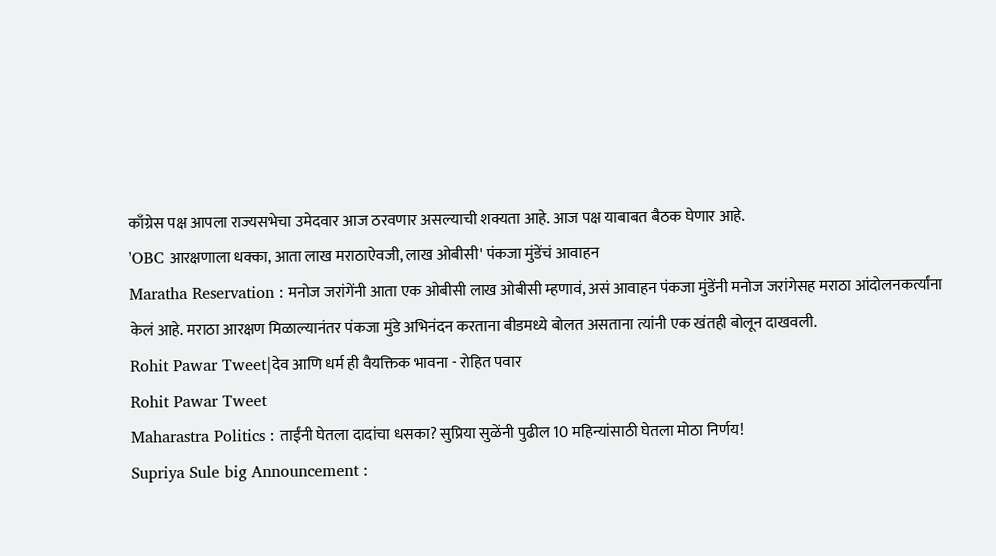काँग्रेस पक्ष आपला राज्यसभेचा उमेदवार आज ठरवणार असल्याची शक्यता आहे. आज पक्ष याबाबत बैठक घेणार आहे.
'OBC आरक्षणाला धक्का, आता लाख मराठाऐवजी, लाख ओबीसी' पंकजा मुंडेंचं आवाहन
Maratha Reservation : मनोज जरांगेंनी आता एक ओबीसी लाख ओबीसी म्हणावं, असं आवाहन पंकजा मुंडेंनी मनोज जरांगेसह मराठा आंदोलनकर्त्यांना केलं आहे. मराठा आरक्षण मिळाल्यानंतर पंकजा मुंडे अभिनंदन करताना बीडमध्ये बोलत असताना त्यांनी एक खंतही बोलून दाखवली.
Rohit Pawar Tweet|देव आणि धर्म ही वैयक्तिक भावना - रोहित पवार
Rohit Pawar Tweet
Maharastra Politics : ताईंनी घेतला दादांचा धसका? सुप्रिया सुळेंनी पुढील 10 महिन्यांसाठी घेतला मोठा निर्णय!
Supriya Sule big Announcement :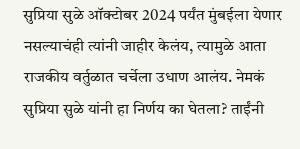सुप्रिया सुळे ऑक्टोबर 2024 पर्यंत मुंबईला येणार नसल्याचंही त्यांनी जाहीर केलंय, त्यामुळे आता राजकीय वर्तुळात चर्चेला उधाण आलंय. नेमकं सुप्रिया सुळे यांनी हा निर्णय का घेतला? ताईंनी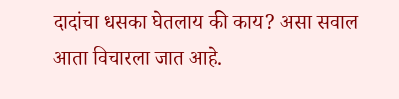दादांचा धसका घेतलाय की काय? असा सवाल आता विचारला जात आहे.